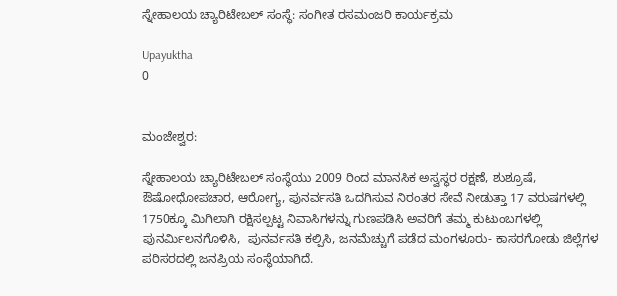ಸ್ನೇಹಾಲಯ ಚ್ಯಾರಿಟೇಬಲ್ ಸಂಸ್ಥೆ: ಸಂಗೀತ ರಸಮಂಜರಿ ಕಾರ್ಯಕ್ರಮ

Upayuktha
0


ಮಂಜೇಶ್ವರ:

ಸ್ನೇಹಾಲಯ ಚ್ಯಾರಿಟೇಬಲ್ ಸಂಸ್ಥೆಯು 2009 ರಿಂದ ಮಾನಸಿಕ ಅಸ್ವಸ್ಥರ ರಕ್ಷಣೆ, ಶುಶ್ರೂಷೆ, ಔಷೋಧೋಪಚಾರ, ಆರೋಗ್ಯ, ಪುನರ್ವಸತಿ ಒದಗಿಸುವ ನಿರಂತರ ಸೇವೆ ನೀಡುತ್ತಾ 17 ವರುಷಗಳಲ್ಲಿ  1750ಕ್ಕೂ ಮಿಗಿಲಾಗಿ ರಕ್ಷಿಸಲ್ಪಟ್ಟ ನಿವಾಸಿಗಳನ್ನು ಗುಣಪಡಿಸಿ ಅವರಿಗೆ ತಮ್ಮ ಕುಟುಂಬಗಳಲ್ಲಿ ಪುನರ್ಮಿಲನಗೊಳಿಸಿ,  ಪುನರ್ವಸತಿ ಕಲ್ಪಿಸಿ, ಜನಮೆಚ್ಚುಗೆ ಪಡೆದ ಮಂಗಳೂರು- ಕಾಸರಗೋಡು ಜಿಲ್ಲೆಗಳ ಪರಿಸರದಲ್ಲಿ ಜನಪ್ರಿಯ ಸಂಸ್ಥೆಯಾಗಿದೆ.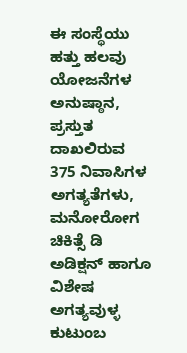ಈ ಸಂಸ್ಥೆಯು ಹತ್ತು ಹಲವು ಯೋಜನೆಗಳ ಅನುಷ್ಠಾನ, ಪ್ರಸ್ತುತ ದಾಖಲಿರುವ 375 ನಿವಾಸಿಗಳ ಅಗತ್ಯತೆಗಳು, ಮನೋರೋಗ ಚಿಕಿತ್ಸೆ ಡಿ ಅಡಿಕ್ಷನ್ ಹಾಗೂ ವಿಶೇಷ ಅಗತ್ಯವುಳ್ಳ ಕುಟುಂಬ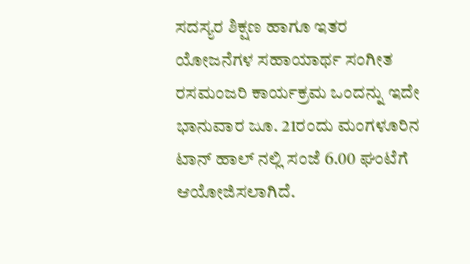ಸದಸ್ಯರ ಶಿಕ್ಷಣ ಹಾಗೂ ಇತರ ಯೋಜನೆಗಳ ಸಹಾಯಾರ್ಥ ಸಂಗೀತ ರಸಮಂಜರಿ ಕಾರ್ಯಕ್ರಮ ಒಂದನ್ನು ಇದೇ ಭಾನುವಾರ ಜೂ. 21ರಂದು ಮಂಗಳೂರಿನ ಟಾನ್ ಹಾಲ್ ನಲ್ಲಿ ಸಂಜೆ 6.00 ಘಂಟೆಗೆ ಆಯೋಜಿಸಲಾಗಿದೆ.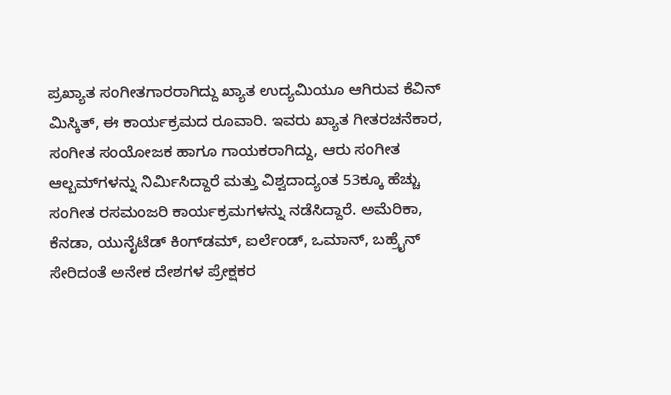ಪ್ರಖ್ಯಾತ ಸಂಗೀತಗಾರರಾಗಿದ್ದು ಖ್ಯಾತ ಉದ್ಯಮಿಯೂ ಆಗಿರುವ ಕೆವಿನ್ ಮಿಸ್ಕಿತ್, ಈ ಕಾರ್ಯಕ್ರಮದ ರೂವಾರಿ. ಇವರು ಖ್ಯಾತ ಗೀತರಚನೆಕಾರ, ಸಂಗೀತ ಸಂಯೋಜಕ ಹಾಗೂ ಗಾಯಕರಾಗಿದ್ದು, ಆರು ಸಂಗೀತ ಆಲ್ಬಮ್‌ಗಳನ್ನು ನಿರ್ಮಿಸಿದ್ದಾರೆ ಮತ್ತು ವಿಶ್ವದಾದ್ಯಂತ 53ಕ್ಕೂ ಹೆಚ್ಚು ಸಂಗೀತ ರಸಮಂಜರಿ ಕಾರ್ಯಕ್ರಮಗಳನ್ನು ನಡೆಸಿದ್ದಾರೆ. ಅಮೆರಿಕಾ, ಕೆನಡಾ, ಯುನೈಟೆಡ್ ಕಿಂಗ್‌ಡಮ್, ಐರ್ಲೆಂಡ್, ಒಮಾನ್, ಬಹ್ರೈನ್ ಸೇರಿದಂತೆ ಅನೇಕ ದೇಶಗಳ ಪ್ರೇಕ್ಷಕರ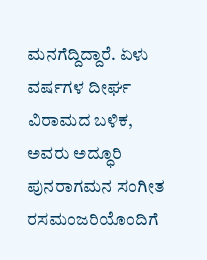ಮನಗೆದ್ದಿದ್ದಾರೆ. ಏಳು ವರ್ಷಗಳ ದೀರ್ಘ ವಿರಾಮದ ಬಳಿಕ, ಅವರು ಅದ್ಧೂರಿ ಪುನರಾಗಮನ ಸಂಗೀತ ರಸಮಂಜರಿಯೊಂದಿಗೆ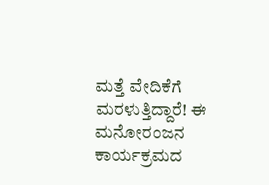ಮತ್ತೆ ವೇದಿಕೆಗೆ ಮರಳುತ್ತಿದ್ದಾರೆ! ಈ ಮನೋರಂಜನ ಕಾರ್ಯಕ್ರಮದ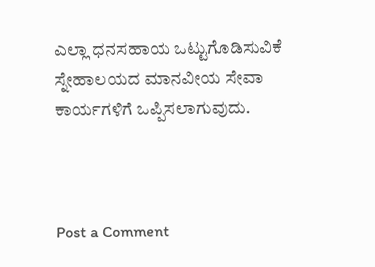ಎಲ್ಲಾ ಧನಸಹಾಯ ಒಟ್ಟುಗೊಡಿಸುವಿಕೆ ಸ್ನೇಹಾಲಯದ ಮಾನವೀಯ ಸೇವಾ ಕಾರ್ಯಗಳಿಗೆ ಒಪ್ಪಿಸಲಾಗುವುದು.



Post a Comment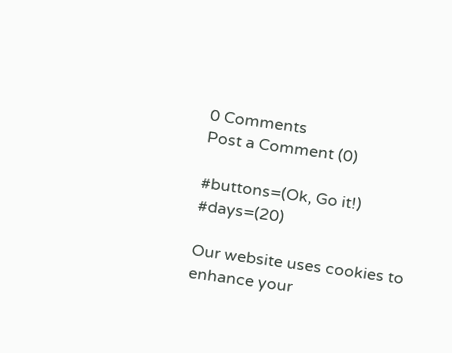0 Comments
Post a Comment (0)

#buttons=(Ok, Go it!) #days=(20)

Our website uses cookies to enhance your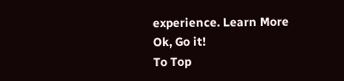experience. Learn More
Ok, Go it!
To Top